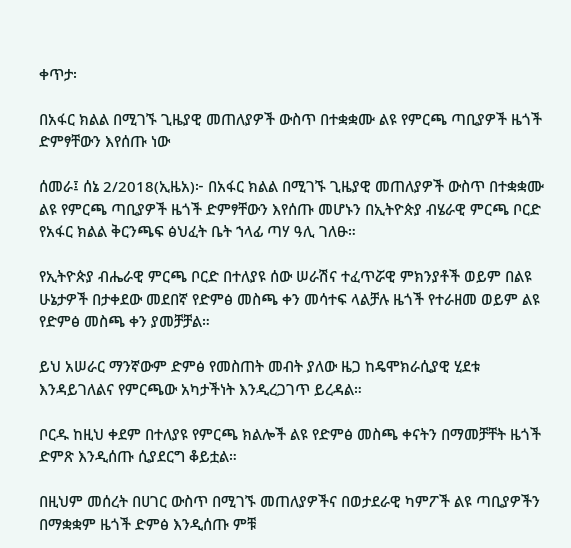ቀጥታ፡

በአፋር ክልል በሚገኙ ጊዜያዊ መጠለያዎች ውስጥ በተቋቋሙ ልዩ የምርጫ ጣቢያዎች ዜጎች ድምፃቸውን እየሰጡ ነው

ሰመራ፤ ሰኔ 2/2018(ኢዜአ)፦ በአፋር ክልል በሚገኙ ጊዜያዊ መጠለያዎች ውስጥ በተቋቋሙ ልዩ የምርጫ ጣቢያዎች ዜጎች ድምፃቸውን እየሰጡ መሆኑን በኢትዮጵያ ብሄራዊ ምርጫ ቦርድ የአፋር ክልል ቅርንጫፍ ፅህፈት ቤት ኀላፊ ጣሃ ዓሊ ገለፁ።

የኢትዮጵያ ብሔራዊ ምርጫ ቦርድ በተለያዩ ሰው ሠራሽና ተፈጥሯዊ ምክንያቶች ወይም በልዩ ሁኔታዎች በታቀደው መደበኛ የድምፅ መስጫ ቀን መሳተፍ ላልቻሉ ዜጎች የተራዘመ ወይም ልዩ የድምፅ መስጫ ቀን ያመቻቻል።

ይህ አሠራር ማንኛውም ድምፅ የመስጠት መብት ያለው ዜጋ ከዴሞክራሲያዊ ሂደቱ እንዳይገለልና የምርጫው አካታችነት እንዲረጋገጥ ይረዳል።

ቦርዱ ከዚህ ቀደም በተለያዩ የምርጫ ክልሎች ልዩ የድምፅ መስጫ ቀናትን በማመቻቸት ዜጎች ድምጽ እንዲሰጡ ሲያደርግ ቆይቷል።

በዚህም መሰረት በሀገር ውስጥ በሚገኙ መጠለያዎችና በወታደራዊ ካምፖች ልዩ ጣቢያዎችን በማቋቋም ዜጎች ድምፅ እንዲሰጡ ምቹ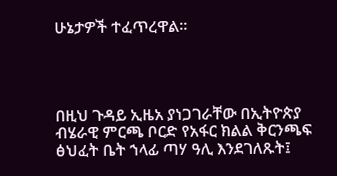ሁኔታዎች ተፈጥረዋል።




በዚህ ጉዳይ ኢዜአ ያነጋገራቸው በኢትዮጵያ ብሄራዊ ምርጫ ቦርድ የአፋር ክልል ቅርንጫፍ ፅህፈት ቤት ኀላፊ ጣሃ ዓሊ እንደገለጹት፤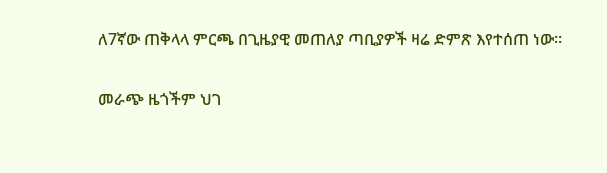ለ7ኛው ጠቅላላ ምርጫ በጊዜያዊ መጠለያ ጣቢያዎች ዛሬ ድምጽ እየተሰጠ ነው።

መራጭ ዜጎችም ህገ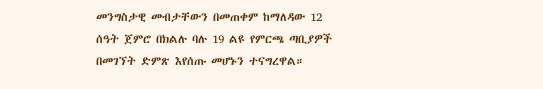መንግስታዊ መብታቸውን በመጠቀም ከማለዳው 12 ሰዓት ጀምሮ በክልሉ ባሉ 19 ልዩ የምርጫ ጣቢያዎች በመገኘት ድምጽ እየሰጡ መሆኑን ተናግረዋል።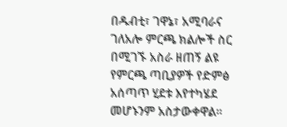በዱብቲ፣ ገዋኔ፣ አሚባራና ገለአሎ ምርጫ ክልሎች ስር በሚገኙ አስራ ዘጠኝ ልዩ የምርጫ ጣቢያዎች የድምፅ አሰጣጥ ሂደቱ እየተካሄደ መሆኑንም አስታውቀዋል።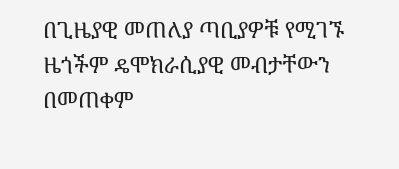በጊዜያዊ መጠለያ ጣቢያዎቹ የሚገኙ ዜጎችም ዴሞክራሲያዊ መብታቸውን በመጠቀም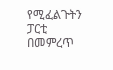የሚፈልጉትን ፓርቲ በመምረጥ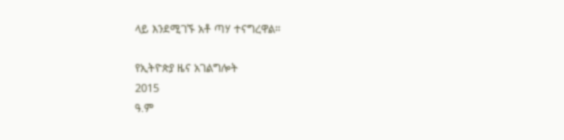ላይ እንደሚገኙ አቶ ጣሃ ተናግረዋል።

የኢትዮጵያ ዜና አገልግሎት
2015
ዓ.ም